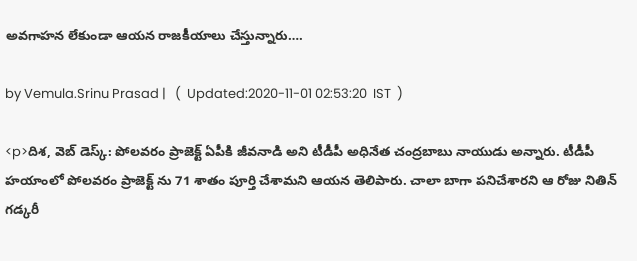అవగాహన లేకుండా ఆయన రాజకీయాలు చేస్తున్నారు….

by Vemula.Srinu Prasad |   (  Updated:2020-11-01 02:53:20  IST  )

<p>దిశ, వెబ్ డెస్క్: పోలవరం ప్రాజెక్ట్ ఏపీకి జీవనాడి అని టీడీపీ అధినేత చంద్రబాబు నాయుడు అన్నారు. టీడీపీ హయాంలో పోలవరం ప్రాజెక్ట్ ను 71 శాతం పూర్తి చేశామని ఆయన తెలిపారు. చాలా బాగా పనిచేశారని ఆ రోజు నితిన్ గడ్కరీ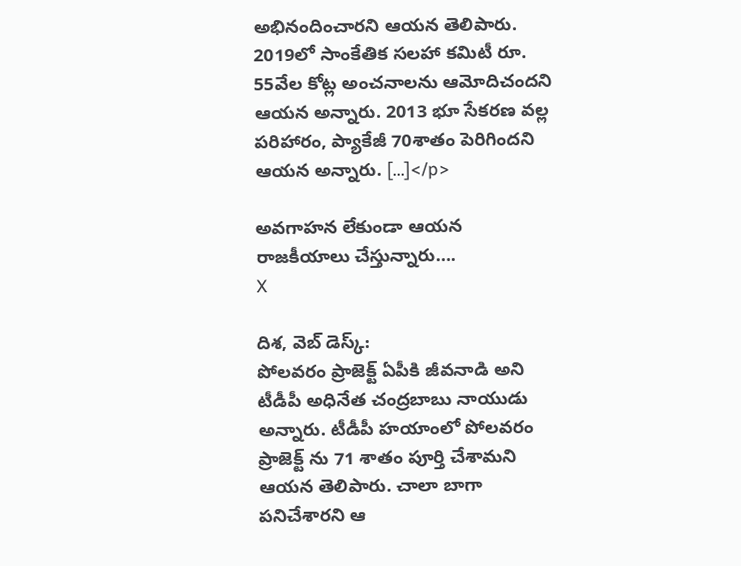అభినందించారని ఆయన తెలిపారు. 2019లో సాంకేతిక సలహా కమిటీ రూ. 55వేల కోట్ల అంచనాలను ఆమోదిచందని ఆయన అన్నారు. 2013 భూ సేకరణ వల్ల పరిహారం, ప్యాకేజీ 70శాతం పెరిగిందని ఆయన అన్నారు. […]</p>

అవగాహన లేకుండా ఆయన రాజకీయాలు చేస్తున్నారు….
X

దిశ, వెబ్ డెస్క్:
పోలవరం ప్రాజెక్ట్ ఏపీకి జీవనాడి అని టీడీపీ అధినేత చంద్రబాబు నాయుడు అన్నారు. టీడీపీ హయాంలో పోలవరం ప్రాజెక్ట్ ను 71 శాతం పూర్తి చేశామని ఆయన తెలిపారు. చాలా బాగా పనిచేశారని ఆ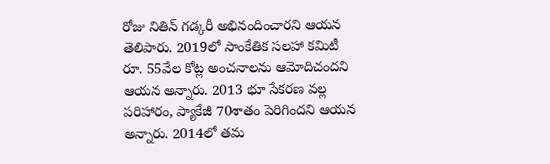రోజు నితిన్ గడ్కరీ అభినందించారని ఆయన తెలిపారు. 2019లో సాంకేతిక సలహా కమిటీ రూ. 55వేల కోట్ల అంచనాలను ఆమోదిచందని ఆయన అన్నారు. 2013 భూ సేకరణ వల్ల పరిహారం, ప్యాకేజీ 70శాతం పెరిగిందని ఆయన అన్నారు. 2014లో తమ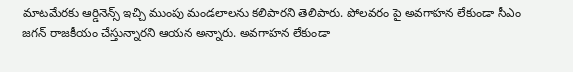మాటమేరకు ఆర్డినెన్స్ ఇచ్చి ముంపు మండలాలను కలిపారని తెలిపారు. పోలవరం పై అవగాహన లేకుండా సీఎం జగన్ రాజకీయం చేస్తున్నారని ఆయన అన్నారు. అవగాహన లేకుండా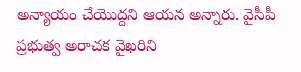అన్యాయం చేయొద్దని ఆయన అన్నారు. వైసీపీ ప్రభుత్వ అరాచక వైఖరిని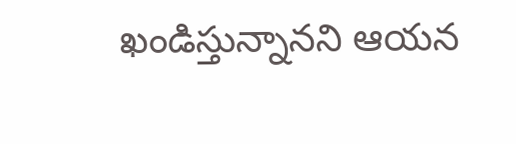ఖండిస్తున్నానని ఆయన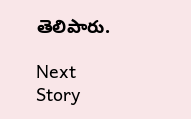తెలిపారు.

Next Story